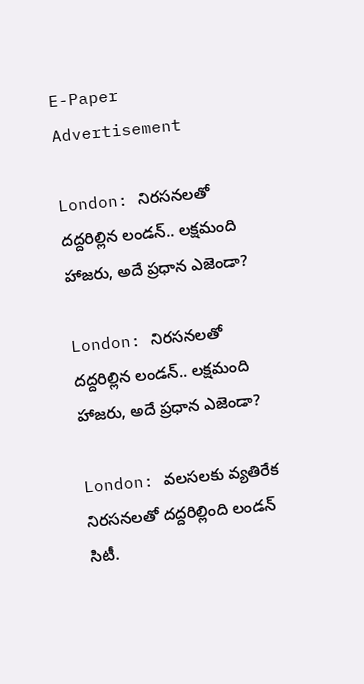E-Paper
Advertisement

London: నిరసనలతో దద్దరిల్లిన లండన్‌.. లక్షమంది హాజరు, అదే ప్రధాన ఎజెండా?

London: నిరసనలతో దద్దరిల్లిన లండన్‌.. లక్షమంది హాజరు, అదే ప్రధాన ఎజెండా?

London: వలసలకు వ్యతిరేక నిరసనలతో దద్దరిల్లింది లండన్‌ సిటీ.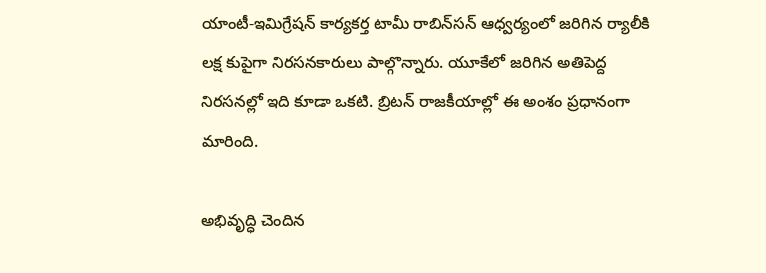యాంటీ-ఇమిగ్రేషన్ కార్యకర్త టామీ రాబిన్‌సన్ ఆధ్వర్యంలో జరిగిన ర్యాలీకి లక్ష కుపైగా నిరసనకారులు పాల్గొన్నారు. యూకేలో జరిగిన అతిపెద్ద నిరసనల్లో ఇది కూడా ఒకటి. బ్రిటన్ రాజకీయాల్లో ఈ అంశం ప్రధానంగా మారింది.

అభివృద్ధి చెందిన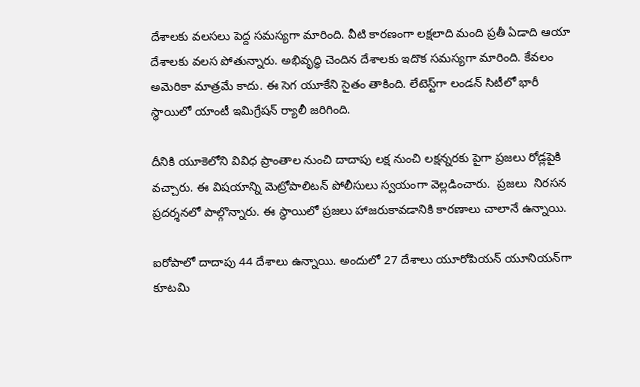దేశాలకు వలసలు పెద్ద సమస్యగా మారింది. వీటి కారణంగా లక్షలాది మంది ప్రతీ ఏడాది ఆయా దేశాలకు వలస పోతున్నారు. అభివృద్ధి చెందిన దేశాలకు ఇదొక సమస్యగా మారింది. కేవలం అమెరికా మాత్రమే కాదు. ఈ సెగ యూకేని సైతం తాకింది. లేటెస్ట్‌గా లండన్‌ సిటీలో భారీ స్థాయిలో యాంటీ ఇమిగ్రేషన్‌ ర్యాలీ జరిగింది.

దీనికి యూకెలోని వివిధ ప్రాంతాల నుంచి దాదాపు లక్ష నుంచి లక్షన్నరకు పైగా ప్రజలు రోడ్లపైకి వచ్చారు. ఈ విషయాన్ని మెట్రోపాలిటన్ పోలీసులు స్వయంగా వెల్లడించారు.  ప్రజలు  నిరసన ప్రదర్శనలో పాల్గొన్నారు. ఈ స్థాయిలో ప్రజలు హాజరుకావడానికి కారణాలు చాలానే ఉన్నాయి.

ఐరోపాలో దాదాపు 44 దేశాలు ఉన్నాయి. అందులో 27 దేశాలు యూరోపియన్ యూనియన్‌గా కూటమి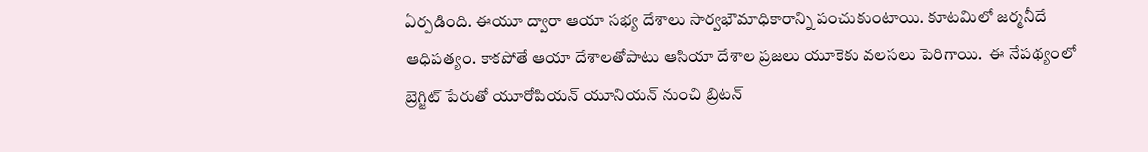ఏర్పడింది. ఈయూ ద్వారా ఆయా సభ్య దేశాలు సార్వభౌమాధికారాన్ని పంచుకుంటాయి. కూటమిలో జర్మనీదే ఆధిపత్యం. కాకపోతే ఆయా దేశాలతోపాటు ఆసియా దేశాల ప్రజలు యూకెకు వలసలు పెరిగాయి.  ఈ నేపథ్యంలో బ్రెగ్జిట్ పేరుతో యూరోపియన్ యూనియన్ నుంచి బ్రిటన్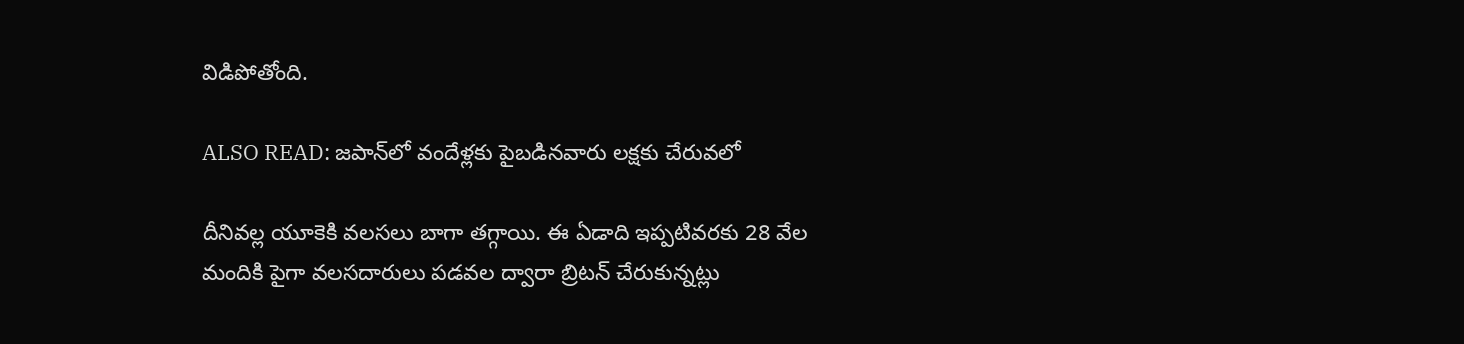విడిపోతోంది.

ALSO READ: జపాన్‌లో వందేళ్లకు పైబడినవారు లక్షకు చేరువలో

దీనివల్ల యూకెకి వలసలు బాగా తగ్గాయి. ఈ ఏడాది ఇప్పటివరకు 28 వేల మందికి పైగా వలసదారులు పడవల ద్వారా బ్రిటన్ చేరుకున్నట్లు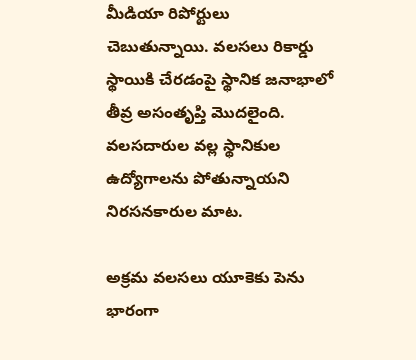మీడియా రిపోర్టులు చెబుతున్నాయి. వలసలు రికార్డు స్థాయికి చేరడంపై స్థానిక జనాభాలో తీవ్ర అసంతృప్తి మొదలైంది. వలసదారుల వల్ల స్థానికుల ఉద్యోగాలను పోతున్నాయని నిరసనకారుల మాట.

అక్రమ వలసలు యూకెకు పెను భారంగా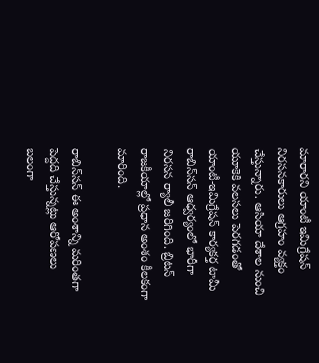మారారని యాంటీ ఇమిగ్రేషన్ నిరసనకారులు ఆగ్రహం వ్యక్తం చేస్తున్నారు. ఆసియా దేశాల నుంచి యూకెకి వలసలు పెరగడంతో యాంటీ-ఇమిగ్రేషన్ కార్యకర్త టామీ రాబిన్‌సన్ ఆధ్వర్యంలో భారీగా నిరసన ర్యాలీ జరిగింది. బ్రిటన్ రాజకీయాల్లో ప్రధాన అంశం కీలకంగా మారింది.

రాబిన్‌సన్ ఈ అంశాన్ని మరింతగా పెద్దది చేస్తున్నట్లు ఆరోపణలు బలంగా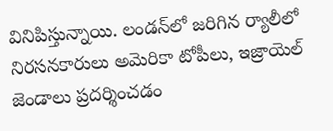వినిపిస్తున్నాయి. లండన్‌లో జరిగిన ర్యాలీలో నిరసనకారులు అమెరికా టోపీలు, ఇజ్రాయెల్ జెండాలు ప్రదర్శించడం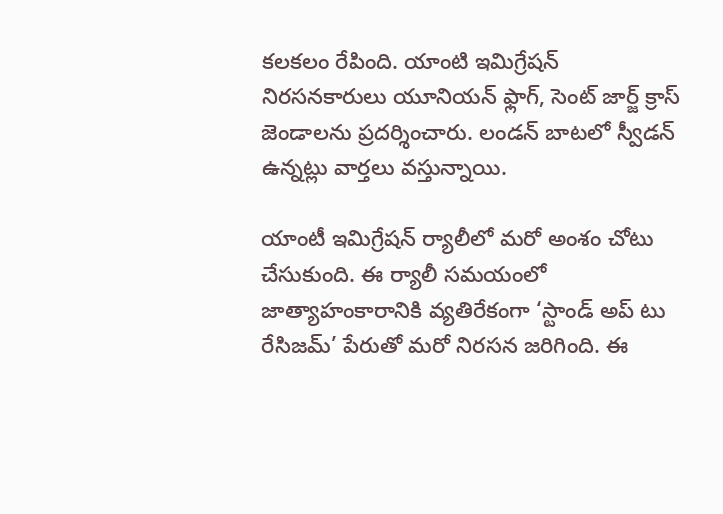కలకలం రేపింది. యాంటి ఇమిగ్రేషన్ నిరసనకారులు యూనియన్ ఫ్లాగ్, సెంట్ జార్జ్ క్రాస్ జెండాలను ప్రదర్శించారు. లండన్ బాటలో స్వీడన్ ఉన్నట్లు వార్తలు వస్తున్నాయి.

యాంటీ ఇమిగ్రేషన్ ర్యాలీలో మరో అంశం చోటు చేసుకుంది. ఈ ర్యాలీ సమయంలో జాత్యాహంకారానికి వ్యతిరేకంగా ‘స్టాండ్ అప్ టు రేసిజమ్’ పేరుతో మరో నిరసన జరిగింది. ఈ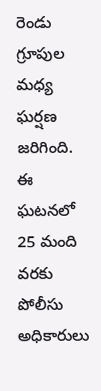రెండు గ్రూపుల మధ్య ఘర్షణ జరిగింది. ఈ ఘటనలో 25 మంది వరకు పోలీసు అధికారులు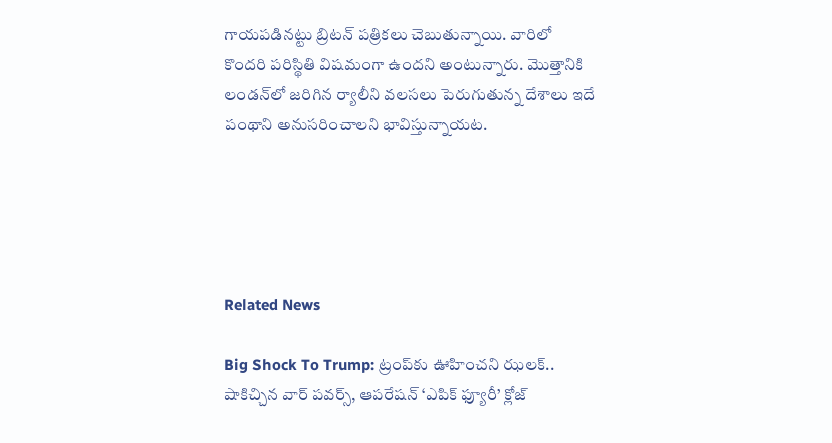గాయపడినట్టు బ్రిటన్ పత్రికలు చెబుతున్నాయి. వారిలో కొందరి పరిస్థితి విషమంగా ఉందని అంటున్నారు. మొత్తానికి లండన్‌లో జరిగిన ర్యాలీని వలసలు పెరుగుతున్న దేశాలు ఇదే పంథాని అనుసరించాలని భావిస్తున్నాయట.





Related News

Big Shock To Trump: ట్రంప్‌కు ఊహించని ఝలక్.. షాకిచ్చిన వార్ పవర్స్, ఆపరేషన్ ‘ఎపిక్ ఫ్యూరీ’ క్లోజ్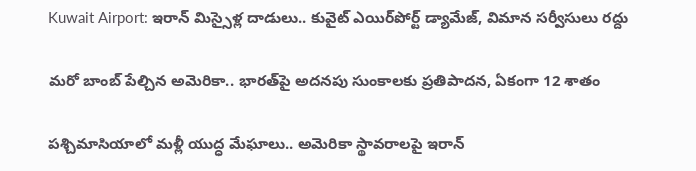Kuwait Airport: ఇరాన్ మిస్సైళ్ల దాడులు.. కువైట్‌ ఎయిర్‌పోర్ట్ డ్యామేజ్, విమాన సర్వీసులు రద్దు

మరో బాంబ్‌ పేల్చిన అమెరికా.. భారత్‌పై అదనపు సుంకాలకు ప్రతిపాదన, ఏకంగా 12 శాతం

పశ్చిమాసియాలో మళ్లీ యుద్ధ మేఘాలు.. అమెరికా స్థావరాలపై ఇరాన్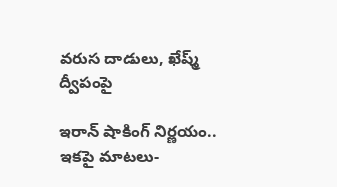వరుస దాడులు, ఖేష్మ్ ద్వీపంపై

ఇరాన్ షాకింగ్ నిర్ణయం.. ఇకపై మాటలు-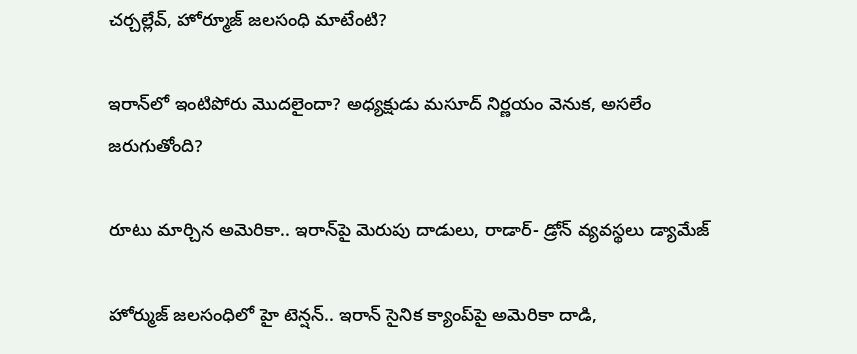చర్చల్లేవ్, హోర్మూజ్ జలసంధి మాటేంటి?

ఇరాన్‌లో ఇంటిపోరు మొదలైందా? అధ్యక్షుడు మసూద్‌ నిర్ణయం వెనుక, అసలేం జరుగుతోంది?

రూటు మార్చిన అమెరికా.. ఇరాన్‌పై మెరుపు దాడులు, రాడార్- డ్రోన్ వ్యవస్థలు డ్యామేజ్

హోర్ముజ్ జలసంధిలో హై టెన్షన్.. ఇరాన్ సైనిక క్యాంప్‌పై అమెరికా దాడి,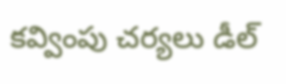కవ్వింపు చర్యలు డీల్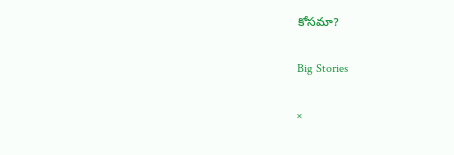కోసమా?

Big Stories

×